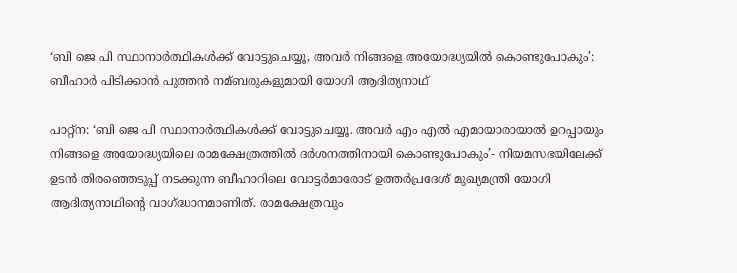‘ബി ജെ പി സ്ഥാനാര്‍ത്ഥികള്‍ക്ക് വോട്ടുചെയ്യൂ, അവര്‍ നിങ്ങളെ അയോദ്ധ്യയില്‍ കൊണ്ടുപോകും’: ബീഹാര്‍ പിടിക്കാന്‍ പുത്തന്‍ നമ്ബരുകളുമായി യോഗി ആദിത്യനാഥ്

പാറ്റ്ന: ‘ബി ജെ പി സ്ഥാനാര്‍ത്ഥികള്‍ക്ക് വോട്ടുചെയ്യൂ. അവര്‍ എം എല്‍ എമായാരായാല്‍ ഉറപ്പായും നിങ്ങളെ അയോദ്ധ്യയിലെ രാമക്ഷേത്രത്തില്‍ ദര്‍ശനത്തിനായി കൊണ്ടുപോകും’- നിയമസഭയിലേക്ക് ഉടന്‍ തിരഞ്ഞെടുപ്പ് നടക്കുന്ന ബീഹാറിലെ വോട്ടര്‍മാരോട് ഉത്തര്‍പ്രദേശ് മുഖ്യമന്ത്രി യോഗി ആദിത്യനാഥിന്റെ വാഗ്ദ്ധാനമാണിത്. രാമക്ഷേത്രവും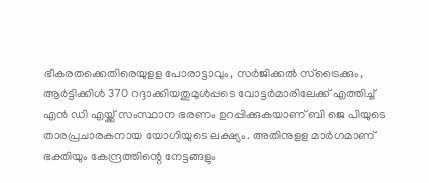ഭീകരതക്കെതിരെയുളള പോരാട്ടാവും, സര്‍ജിക്കല്‍ സ്ട്രൈക്കും, ആര്‍ട്ടിക്കിള്‍ 370 റദ്ദാക്കിയതുമുള്‍പ്പടെ വോട്ടര്‍മാരിലേക്ക് എത്തിച്ച്‌ എന്‍ ഡി എയ്ക്ക് സംസ്ഥാന ഭരണം ഉറപ്പിക്കുകയാണ് ബി ജെ പിയുടെ താരപ്രചാരകനായ യോഗിയുടെ ലക്ഷ്യം. അതിനുളള മാര്‍ഗമാണ് ഭക്തിയും കേന്ദ്രത്തിന്റെ നേട്ടങ്ങളും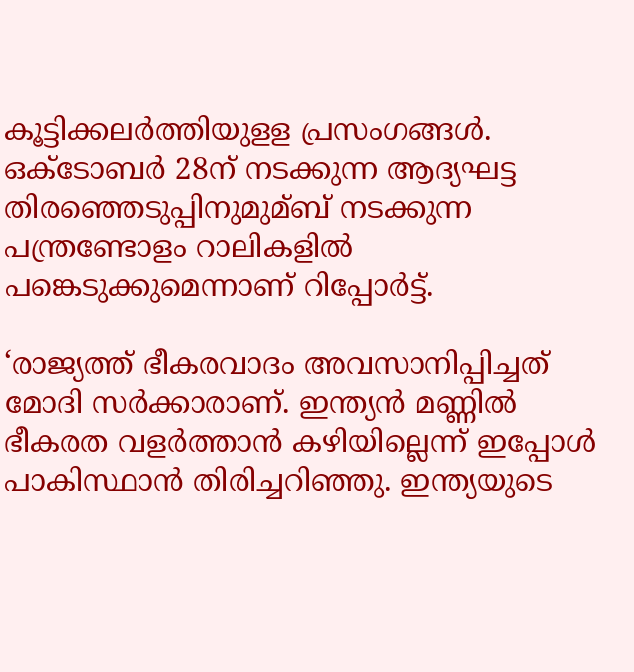കൂട്ടിക്കലര്‍ത്തിയുളള പ്രസംഗങ്ങള്‍. ഒക്ടോബര്‍ 28ന് നടക്കുന്ന ആദ്യഘട്ട തിരഞ്ഞെടുപ്പിനുമുമ്ബ് നടക്കുന്ന പന്ത്രണ്ടോളം റാലികളില്‍ പങ്കെടുക്കുമെന്നാണ് റിപ്പോര്‍ട്ട്.

‘രാജ്യത്ത് ഭീകരവാദം അവസാനിപ്പിച്ചത് മോദി സര്‍ക്കാരാണ്. ഇന്ത്യന്‍ മണ്ണില്‍ ഭീകരത വളര്‍ത്താന്‍ കഴിയില്ലെന്ന് ഇപ്പോള്‍ പാകിസ്ഥാന്‍ തിരിച്ചറിഞ്ഞു. ഇന്ത്യയുടെ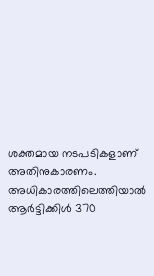ശക്തമായ നടപടികളാണ് അതിനുകാരണം. അധികാരത്തിലെത്തിയാല്‍ ആര്‍ട്ടിക്കിള്‍ 370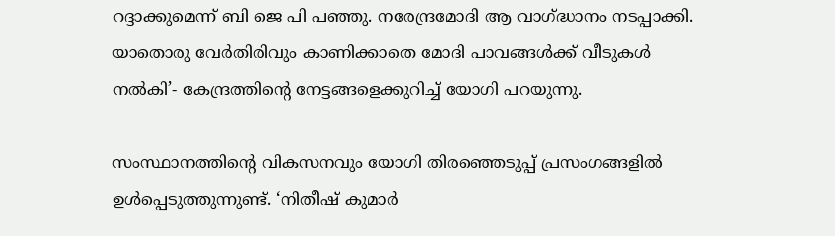റദ്ദാക്കുമെന്ന് ബി ജെ പി പഞ്ഞു. നരേന്ദ്രമോദി ആ വാഗ്ദ്ധാനം നടപ്പാക്കി. യാതൊരു വേര്‍തിരിവും കാണിക്കാതെ മോദി പാവങ്ങള്‍ക്ക് വീടുകള്‍ നല്‍കി’- കേന്ദ്രത്തിന്റെ നേട്ടങ്ങളെക്കുറിച്ച്‌ യോഗി പറയുന്നു.

സംസ്ഥാനത്തിന്റെ വികസനവും യോഗി തിരഞ്ഞെടുപ്പ് പ്രസംഗങ്ങളില്‍ ഉള്‍പ്പെടുത്തുന്നുണ്ട്. ‘നിതീഷ് കുമാര്‍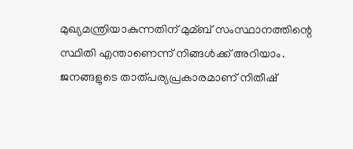മുഖ്യമന്ത്രിയാകുന്നതിന് മുമ്ബ് സംസ്ഥാനത്തിന്റെ സ്ഥിതി എന്താണെന്ന് നിങ്ങള്‍ക്ക് അറിയാം. ജനങ്ങളുടെ താത്പര്യപ്രകാരമാണ് നിതീഷ്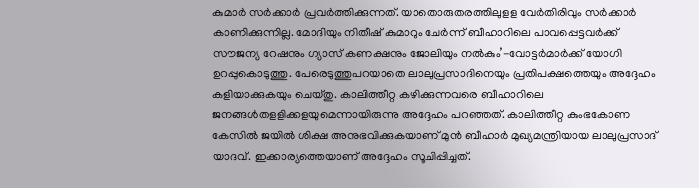കുമാര്‍ സര്‍ക്കാര്‍ പ്രവര്‍ത്തിക്കുന്നത്. യാതൊരുതരത്തിലുളള വേര്‍തിരിവും സര്‍ക്കാര്‍ കാണിക്കുന്നില്ല. മോദിയും നിതീഷ് കുമാറും ചേര്‍ന്ന് ബീഹാറിലെ പാവപ്പെട്ടവര്‍ക്ക് സൗജന്യ റേഷനും ഗ്യാസ് കണക്ഷനും ജോലിയും നല്‍കും’-വോട്ടര്‍മാര്‍ക്ക് യോഗി ഉറപ്പുകൊടുത്തു. പേരെടുത്തുപറയാതെ ലാലുപ്രസാദിനെയും പ്രതിപക്ഷത്തെയും അദ്ദേഹം കളിയാക്കുകയും ചെയ്തു. കാലിത്തീറ്റ കഴിക്കുന്നവരെ ബീഹാറിലെ ജനങ്ങള്‍തളളിക്കളയുമെന്നായിരുന്നു അദ്ദേഹം പറഞ്ഞത്. കാലിത്തീറ്റ കുംഭകോണ കേസില്‍ ജയില്‍ ശിക്ഷ അനുഭവിക്കുകയാണ് മുന്‍ ബീഹാര്‍ മുഖ്യമന്ത്രിയായ ലാലുപ്രസാദ് യാദവ്. ഇക്കാര്യത്തെയാണ് അദ്ദേഹം സൂചിപ്പിച്ചത്.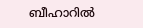ബീഹാറില്‍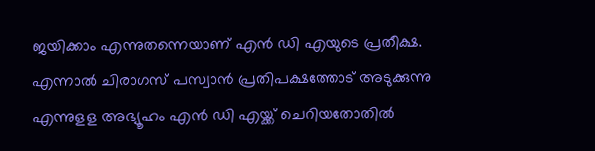ജയിക്കാം എന്നുതന്നെയാണ് എന്‍ ഡി എയു‌ടെ പ്രതീക്ഷ. എന്നാല്‍ ചിരാഗസ് പസ്വാന്‍ പ്രതിപക്ഷത്തോട് അടുക്കുന്നു എന്നുളള അഭ്യൂഹം എന്‍ ഡി എയ്ക്ക് ചെറിയതോതില്‍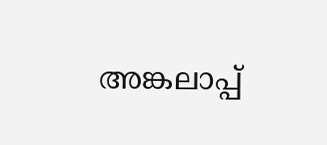അങ്കലാപ്പ്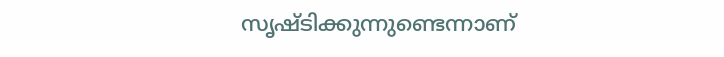സൃഷ്ടിക്കുന്നുണ്ടെന്നാണ്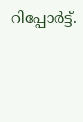റിപ്പോര്‍ട്ട്.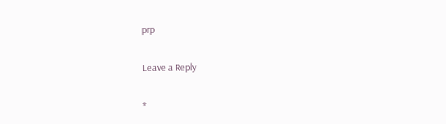prp

Leave a Reply

*